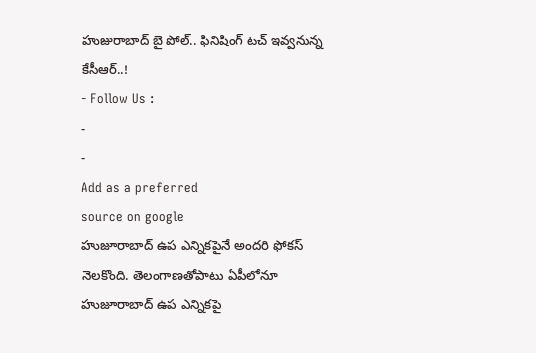హుజురాబాద్ బై పోల్.. ఫినిషింగ్ టచ్ ఇవ్వనున్న కేసీఆర్..!
- Follow Us :
-
-
Add as a preferred
source on google
హుజూరాబాద్ ఉప ఎన్నికపైనే అందరి ఫోకస్ నెలకొంది. తెలంగాణతోపాటు ఏపీలోనూ హుజూరాబాద్ ఉప ఎన్నికపై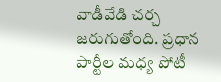వాడీవేడి చర్చ జరుగుతోంది. ప్రధాన పార్టీల మధ్య పోటీ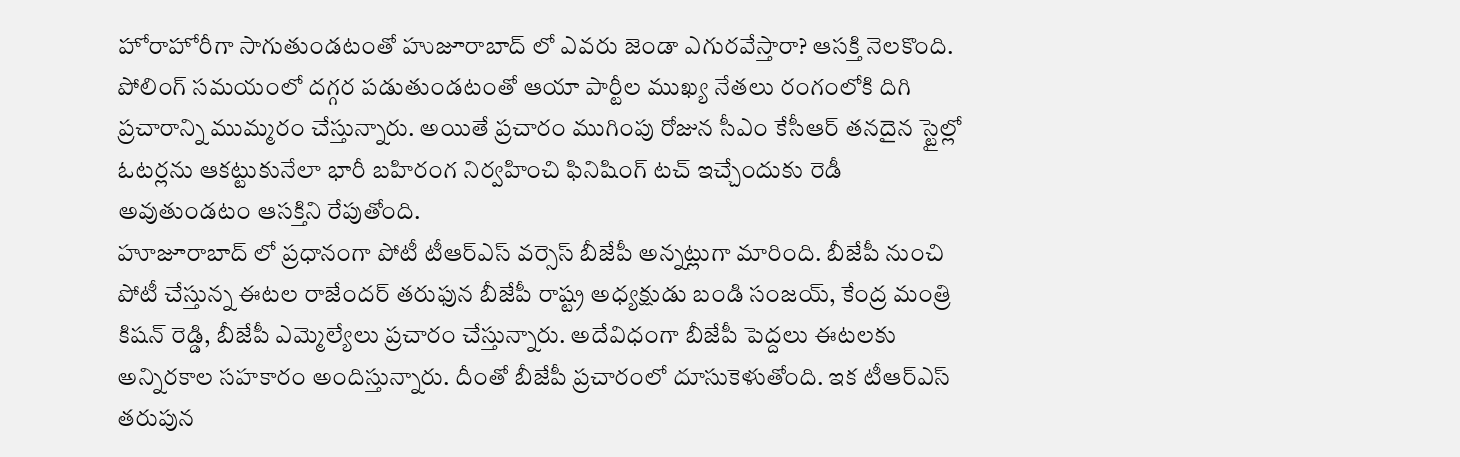హోరాహోరీగా సాగుతుండటంతో హుజూరాబాద్ లో ఎవరు జెండా ఎగురవేస్తారా? ఆసక్తి నెలకొంది. పోలింగ్ సమయంలో దగ్గర పడుతుండటంతో ఆయా పార్టీల ముఖ్య నేతలు రంగంలోకి దిగి ప్రచారాన్ని ముమ్మరం చేస్తున్నారు. అయితే ప్రచారం ముగింపు రోజున సీఎం కేసీఆర్ తనదైన స్టైల్లో ఓటర్లను ఆకట్టుకునేలా భారీ బహిరంగ నిర్వహించి ఫినిషింగ్ టచ్ ఇచ్చేందుకు రెడీ అవుతుండటం ఆసక్తిని రేపుతోంది.
హూజూరాబాద్ లో ప్రధానంగా పోటీ టీఆర్ఎస్ వర్సెస్ బీజేపీ అన్నట్లుగా మారింది. బీజేపీ నుంచి పోటీ చేస్తున్న ఈటల రాజేందర్ తరుఫున బీజేపీ రాష్ట్ర అధ్యక్షుడు బండి సంజయ్, కేంద్ర మంత్రి కిషన్ రెడ్డి, బీజేపీ ఎమ్మెల్యేలు ప్రచారం చేస్తున్నారు. అదేవిధంగా బీజేపీ పెద్దలు ఈటలకు అన్నిరకాల సహకారం అందిస్తున్నారు. దీంతో బీజేపీ ప్రచారంలో దూసుకెళుతోంది. ఇక టీఆర్ఎస్ తరుపున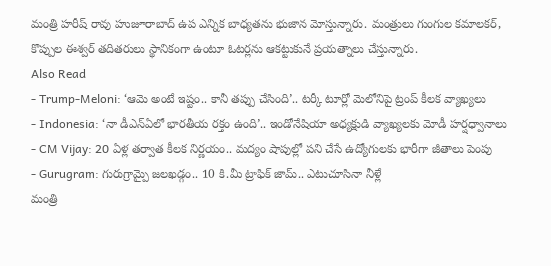మంత్రి హరీష్ రావు హుజూరాబాద్ ఉప ఎన్నిక బాధ్యతను భుజాన మోస్తున్నారు. మంత్రులు గుంగుల కమాలకర్, కొప్పుల ఈశ్వర్ తదితరులు స్థానికంగా ఉంటూ ఓటర్లను ఆకట్టుకునే ప్రయత్నాలు చేస్తున్నారు.
Also Read
- Trump-Meloni: ‘ఆమె అంటే ఇష్టం.. కానీ తప్పు చేసింది’.. టర్కీ టూర్లో మెలోనిపై ట్రంప్ కీలక వ్యాఖ్యలు
- Indonesia: ‘నా డీఎన్ఏలో భారతీయ రక్తం ఉంది’.. ఇండోనేషియా అధ్యక్షుడి వ్యాఖ్యలకు మోడీ హర్షధ్వానాలు
- CM Vijay: 20 ఏళ్ల తర్వాత కీలక నిర్ణయం.. మద్యం షాపుల్లో పని చేసే ఉద్యోగులకు భారీగా జీతాలు పెంపు
- Gurugram: గురుగ్రామ్పై జలఖడ్గం.. 10 కి.మీ ట్రాఫిక్ జామ్.. ఎటుచూసినా నీళ్లే
మంత్రి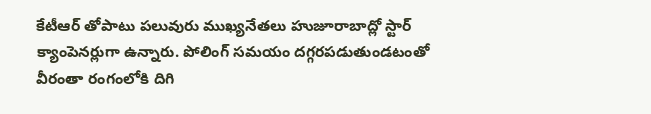కేటీఆర్ తోపాటు పలువురు ముఖ్యనేతలు హుజూరాబాద్లో స్టార్ క్యాంపెనర్లుగా ఉన్నారు. పోలింగ్ సమయం దగ్గరపడుతుండటంతో వీరంతా రంగంలోకి దిగి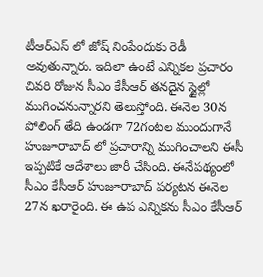టీఆర్ఎస్ లో జోష్ నింపేందుకు రెడీ అవుతున్నారు. ఇదిలా ఉంటే ఎన్నికల ప్రచారం చివరి రోజున సీఎం కేసీఆర్ తనదైన స్టైల్లో ముగించనున్నారని తెలుస్తోంది. ఈనెల 30న పోలింగ్ తేది ఉండగా 72గంటల ముందుగానే హుజూరాబాద్ లో ప్రచారాన్ని ముగించాలని ఈసీ ఇప్పటికే ఆదేశాలు జారీ చేసింది. ఈనేపథ్యంలో సీఎం కేసీఆర్ హుజూరాబాద్ పర్యటన ఈనెల 27న ఖరారైంది. ఈ ఉప ఎన్నికను సీఎం కేసీఆర్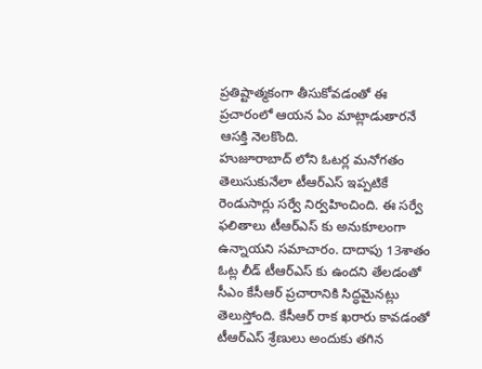ప్రతిష్టాత్మకంగా తీసుకోవడంతో ఈ ప్రచారంలో ఆయన ఏం మాట్లాడుతారనే ఆసక్తి నెలకొంది.
హుజూరాబాద్ లోని ఓటర్ల మనోగతం తెలుసుకునేలా టీఆర్ఎస్ ఇప్పటికే రెండుసార్లు సర్వే నిర్వహించింది. ఈ సర్వే ఫలితాలు టీఆర్ఎస్ కు అనుకూలంగా ఉన్నాయని సమాచారం. దాదాపు 13శాతం ఓట్ల లీడ్ టీఆర్ఎస్ కు ఉందని తేలడంతో సీఎం కేసీఆర్ ప్రచారానికి సిద్ధమైనట్లు తెలుస్తోంది. కేసీఆర్ రాక ఖరారు కావడంతో టీఆర్ఎస్ శ్రేణులు అందుకు తగిన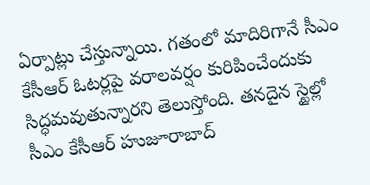ఏర్పాట్లు చేస్తున్నాయి. గతంలో మాదిరిగానే సీఎం కేసీఆర్ ఓటర్లపై వరాలవర్షం కురిపించేందుకు సిద్ధమవుతున్నారని తెలుస్తోంది. తనదైన స్టైల్లో సీఎం కేసీఆర్ హుజూరాబాద్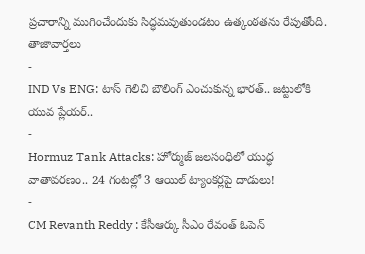ప్రచారాన్ని ముగించేందుకు సిద్ధమవుతుండటం ఉత్కంఠతను రేపుతోంది.
తాజావార్తలు
-
IND Vs ENG: టాస్ గెలిచి బౌలింగ్ ఎంచుకున్న భారత్.. జట్టులోకి యువ ప్లేయర్..
-
Hormuz Tank Attacks: హోర్ముజ్ జలసంధిలో యుద్ధ వాతావరణం.. 24 గంటల్లో 3 ఆయిల్ ట్యాంకర్లపై దాడులు!
-
CM Revanth Reddy : కేసీఆర్కు సీఎం రేవంత్ ఓపెన్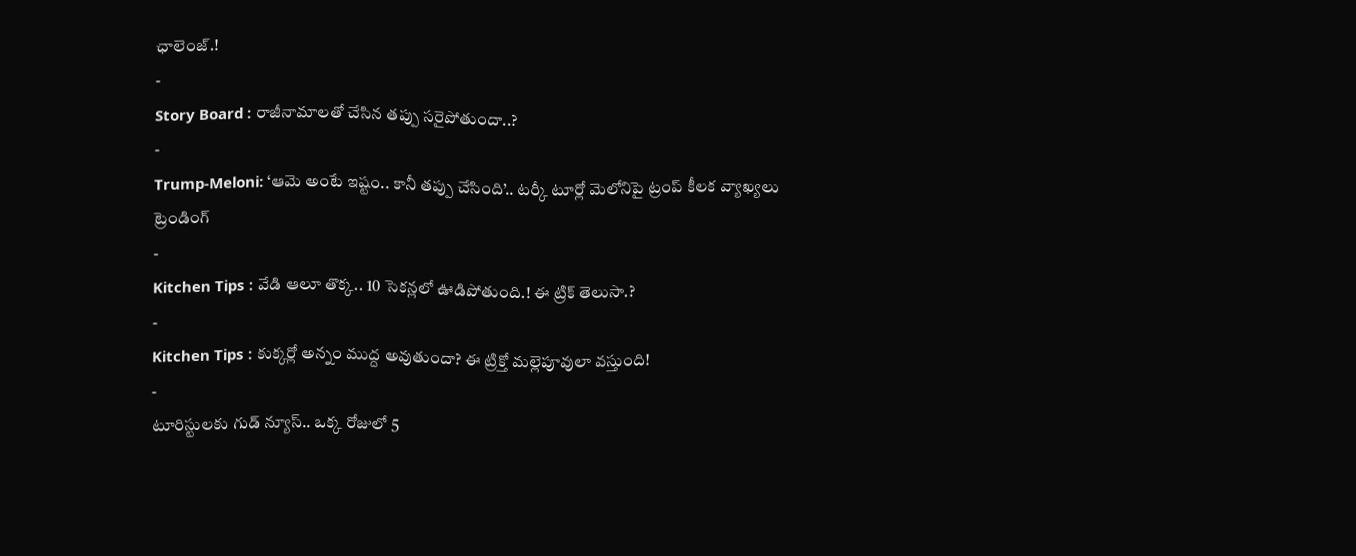ఛాలెంజ్.!
-
Story Board : రాజీనామాలతో చేసిన తప్పు సరైపోతుందా..?
-
Trump-Meloni: ‘ఆమె అంటే ఇష్టం.. కానీ తప్పు చేసింది’.. టర్కీ టూర్లో మెలోనిపై ట్రంప్ కీలక వ్యాఖ్యలు
ట్రెండింగ్
-
Kitchen Tips : వేడి ఆలూ తొక్క.. 10 సెకన్లలో ఊడిపోతుంది.! ఈ ట్రిక్ తెలుసా.?
-
Kitchen Tips : కుక్కర్లో అన్నం ముద్ద అవుతుందా? ఈ ట్రిక్తో మల్లెపూవులా వస్తుంది!
-
టూరిస్టులకు గుడ్ న్యూస్.. ఒక్క రోజులో 5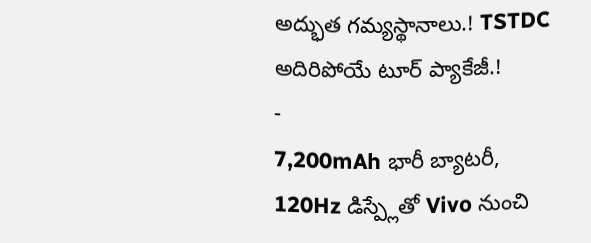అద్భుత గమ్యస్థానాలు.! TSTDC అదిరిపోయే టూర్ ప్యాకేజీ.!
-
7,200mAh భారీ బ్యాటరీ, 120Hz డిస్ప్లేతో Vivo నుంచి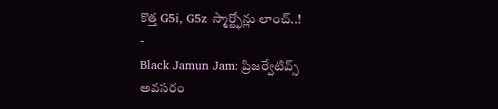కొత్త G5i, G5z స్మార్ట్ఫోన్లు లాంచ్..!
-
Black Jamun Jam: ప్రిజర్వేటివ్స్ అవసరం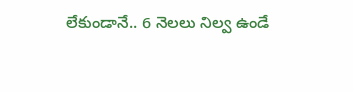లేకుండానే.. 6 నెలలు నిల్వ ఉండే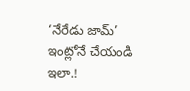‘నేరేడు జామ్’ ఇంట్లోనే చేయండి ఇలా.!